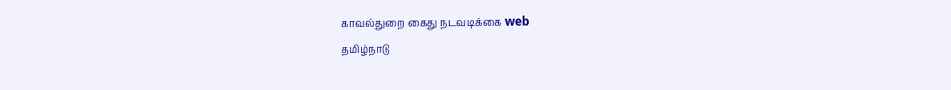காவல்துறை கைது நடவடிக்கை web
தமிழ்நாடு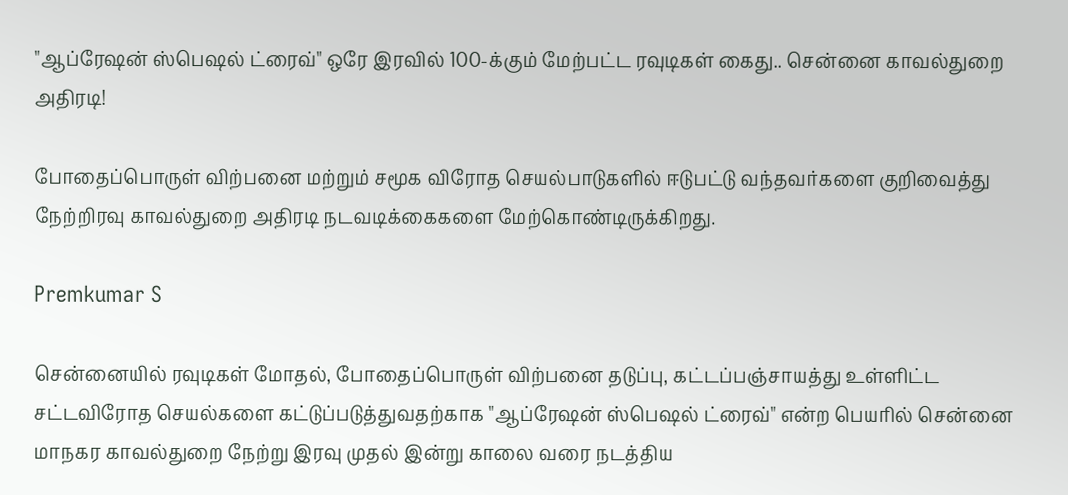"ஆப்ரேஷன் ஸ்பெஷல் ட்ரைவ்" ஒரே இரவில் 100-க்கும் மேற்பட்ட ரவுடிகள் கைது.. சென்னை காவல்துறை அதிரடி!

போதைப்பொருள் விற்பனை மற்றும் சமூக விரோத செயல்பாடுகளில் ஈடுபட்டு வந்தவர்களை குறிவைத்து நேற்றிரவு காவல்துறை அதிரடி நடவடிக்கைகளை மேற்கொண்டிருக்கிறது.

Premkumar S

சென்னையில் ரவுடிகள் மோதல், போதைப்பொருள் விற்பனை தடுப்பு, கட்டப்பஞ்சாயத்து உள்ளிட்ட சட்டவிரோத செயல்களை கட்டுப்படுத்துவதற்காக "ஆப்ரேஷன் ஸ்பெஷல் ட்ரைவ்" என்ற பெயரில் சென்னை மாநகர காவல்துறை நேற்று இரவு முதல் இன்று காலை வரை நடத்திய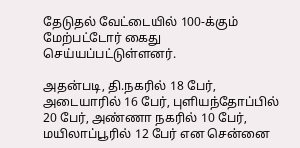தேடுதல் வேட்டையில் 100-க்கும் மேற்பட்டோர் கைது செய்யப்பட்டுள்ளனர்.

அதன்படி, தி.நகரில் 18 பேர், அடையாரில் 16 பேர், புளியந்தோப்பில் 20 பேர், அண்ணா நகரில் 10 பேர், மயிலாப்பூரில் 12 பேர் என சென்னை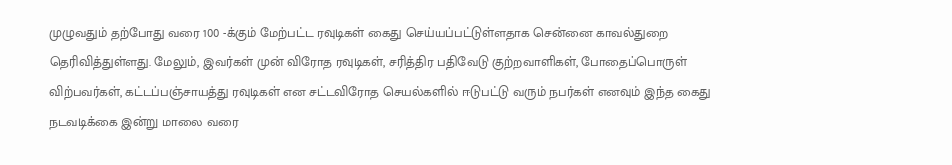முழுவதும் தற்போது வரை 100 -க்கும் மேற்பட்ட ரவுடிகள் கைது செய்யப்பட்டுள்ளதாக சென்னை காவல்துறை தெரிவித்துள்ளது. மேலும், இவர்கள் முன் விரோத ரவுடிகள், சரித்திர பதிவேடு குற்றவாளிகள், போதைப்பொருள் விற்பவர்கள், கட்டப்பஞ்சாயத்து ரவுடிகள் என சட்டவிரோத செயல்களில் ஈடுபட்டு வரும் நபர்கள் எனவும் இந்த கைது நடவடிக்கை இன்று மாலை வரை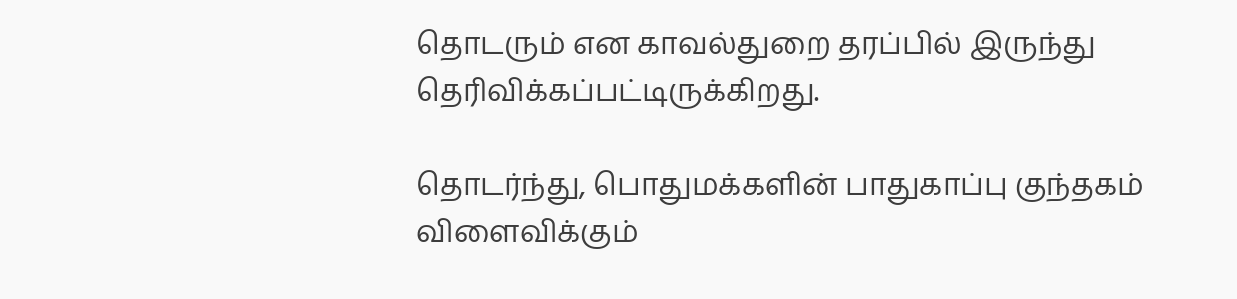தொடரும் என காவல்துறை தரப்பில் இருந்து தெரிவிக்கப்பட்டிருக்கிறது.

தொடர்ந்து, பொதுமக்களின் பாதுகாப்பு குந்தகம் விளைவிக்கும்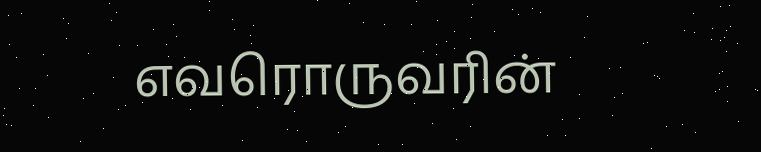எவரொருவரின்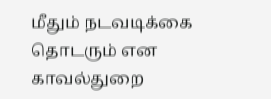மீதும் நடவடிக்கை தொடரும் என காவல்துறை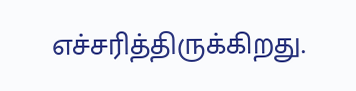எச்சரித்திருக்கிறது.